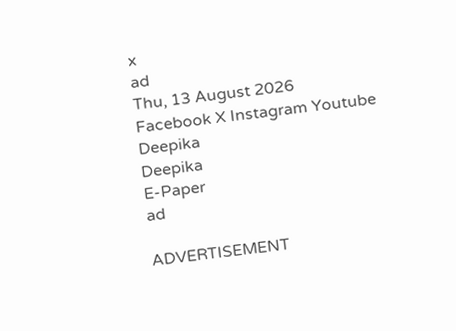x
ad
Thu, 13 August 2026
Facebook X Instagram Youtube
Deepika
Deepika
E-Paper
ad

ADVERTISEMENT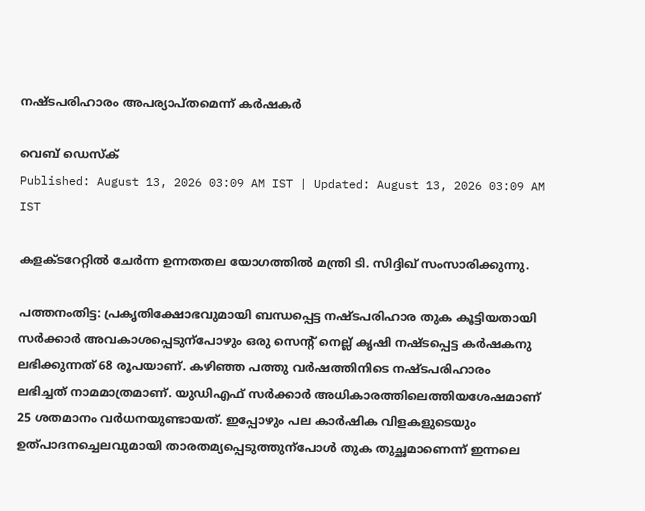നഷ്‌ടപരിഹാരം അപര്യാപ്തമെന്ന് കർഷകർ

വെബ് ഡെസ്ക്
Published: August 13, 2026 03:09 AM IST | Updated: August 13, 2026 03:09 AM IST

കളക്ടറേറ്റിൽ ചേർന്ന ഉന്നതതല യോഗത്തിൽ മന്ത്രി ടി. സിദ്ദിഖ് സംസാരിക്കുന്നു.

പത്തനംതിട്ട: പ്രകൃതിക്ഷോഭവുമായി ബന്ധപ്പെട്ട നഷ്ടപരിഹാര തുക കൂട്ടിയതായി സർക്കാർ അവകാശപ്പെടുന്പോഴും ഒരു സെന്‍റ് നെല്ല് കൃഷി നഷ്ടപ്പെട്ട കർഷകനു ലഭിക്കുന്നത് 68 രൂപയാണ്. കഴിഞ്ഞ പത്തു വർഷത്തിനിടെ നഷ്ടപരിഹാരം ലഭിച്ചത് നാമമാത്രമാണ്. യുഡിഎഫ് സർക്കാർ അധികാരത്തിലെത്തിയശേഷമാണ് 25 ശതമാനം വർധനയുണ്ടായത്. ഇപ്പോഴും പല കാർഷിക വിളകളുടെയും ഉത്പാദനച്ചെലവുമായി താരതമ്യപ്പെടുത്തുന്പോൾ തുക തുച്ഛമാണെന്ന് ഇന്നലെ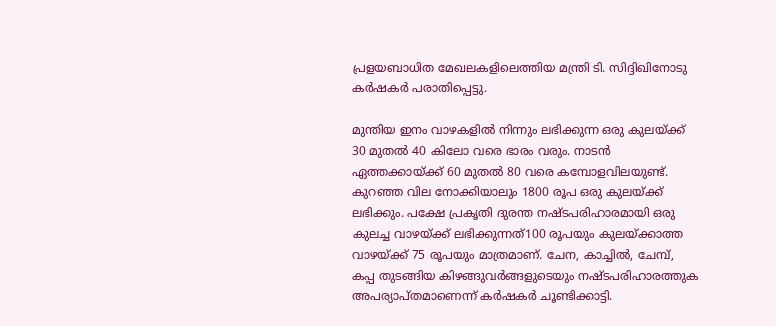പ്രളയബാധിത മേഖലകളിലെത്തിയ മന്ത്രി ടി. സിദ്ദിഖിനോടു കർഷകർ പരാതിപ്പെട്ടു.

മുന്തിയ ഇനം വാഴകളിൽ നിന്നും ലഭിക്കുന്ന ഒരു കുലയ്ക്ക് 30 മുതൽ 40 കിലോ വരെ ഭാരം വരും. നാടൻ ഏത്തക്കായ്ക്ക് 60 മുതൽ 80 വരെ കമ്പോളവിലയുണ്ട്. കുറഞ്ഞ വില നോക്കിയാലും 1800 രൂപ ഒരു കുലയ്ക്ക് ലഭിക്കും. പക്ഷേ പ്രകൃതി ദുരന്ത നഷ്ടപരിഹാരമായി ഒരു കുലച്ച വാഴയ്ക്ക് ലഭിക്കുന്നത്100 രൂപയും കുലയ്ക്കാത്ത വാഴയ്ക്ക് 75 രൂപയും മാത്രമാണ്. ചേന, കാച്ചിൽ, ചേമ്പ്, കപ്പ തുടങ്ങിയ കിഴങ്ങുവർങ്ങളുടെയും നഷ്ടപരിഹാരത്തുക അപര്യാപ്തമാണെന്ന് കർഷകർ ചൂണ്ടിക്കാട്ടി.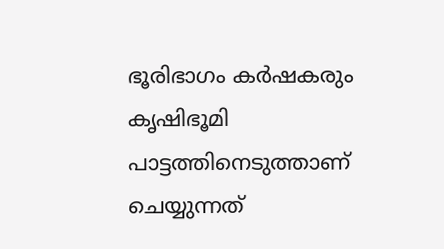ഭൂരിഭാഗം കർഷകരും കൃഷിഭൂമി പാട്ടത്തിനെടുത്താണ് ചെയ്യുന്നത്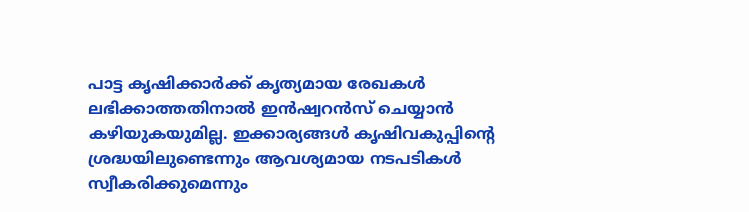പാട്ട കൃഷിക്കാർക്ക് കൃത്യമായ രേഖകൾ ലഭിക്കാത്തതിനാൽ ഇൻഷ്വറൻസ് ചെയ്യാൻ കഴിയുകയുമില്ല. ഇക്കാര്യങ്ങൾ കൃഷിവകുപ്പിന്‍റെ ശ്രദ്ധയിലുണ്ടെന്നും ആവശ്യമായ നടപടികൾ സ്വീകരിക്കുമെന്നും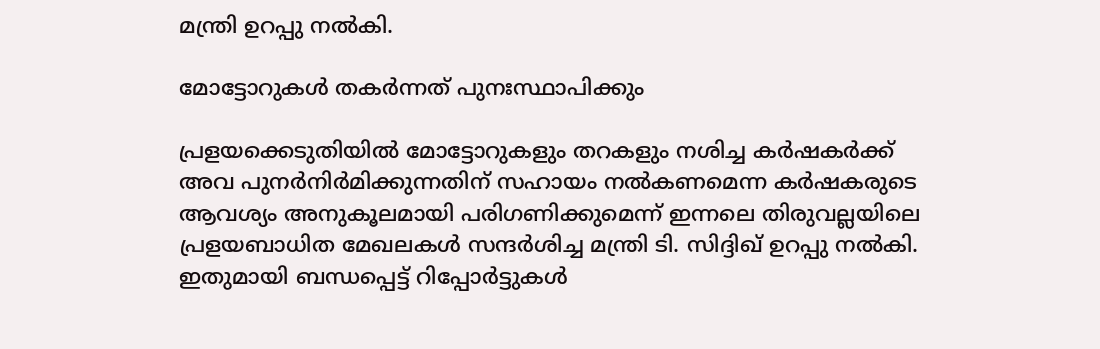മന്ത്രി ഉറപ്പു നൽകി.

മോട്ടോറുകൾ തകർന്നത് പുനഃസ്ഥാപിക്കും

പ്രളയക്കെടുതിയിൽ മോട്ടോറുകളും തറകളും നശിച്ച കർഷകർക്ക് അവ പുനർനിർമിക്കുന്നതിന് സഹായം നൽകണമെന്ന കർഷകരുടെ ആവശ്യം അനുകൂലമായി പരിഗണിക്കുമെന്ന് ഇന്നലെ തിരുവല്ലയിലെ പ്രളയബാധിത മേഖലകൾ സന്ദർശിച്ച മന്ത്രി ടി. സിദ്ദിഖ് ഉറപ്പു നൽകി. ഇതുമായി ബന്ധപ്പെട്ട് റിപ്പോർട്ടുകൾ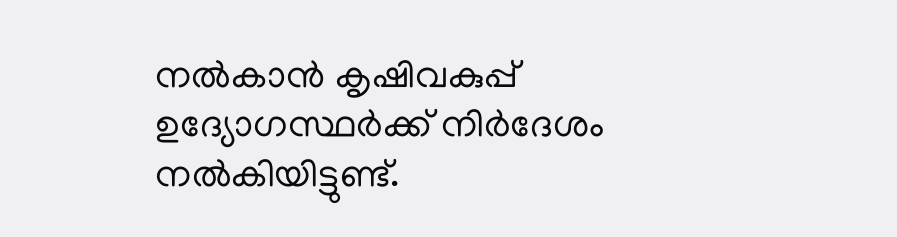നൽകാൻ കൃഷിവകുപ്പ് ഉദ്യോഗസ്ഥർക്ക് നിർദേശം നൽകിയിട്ടുണ്ട്.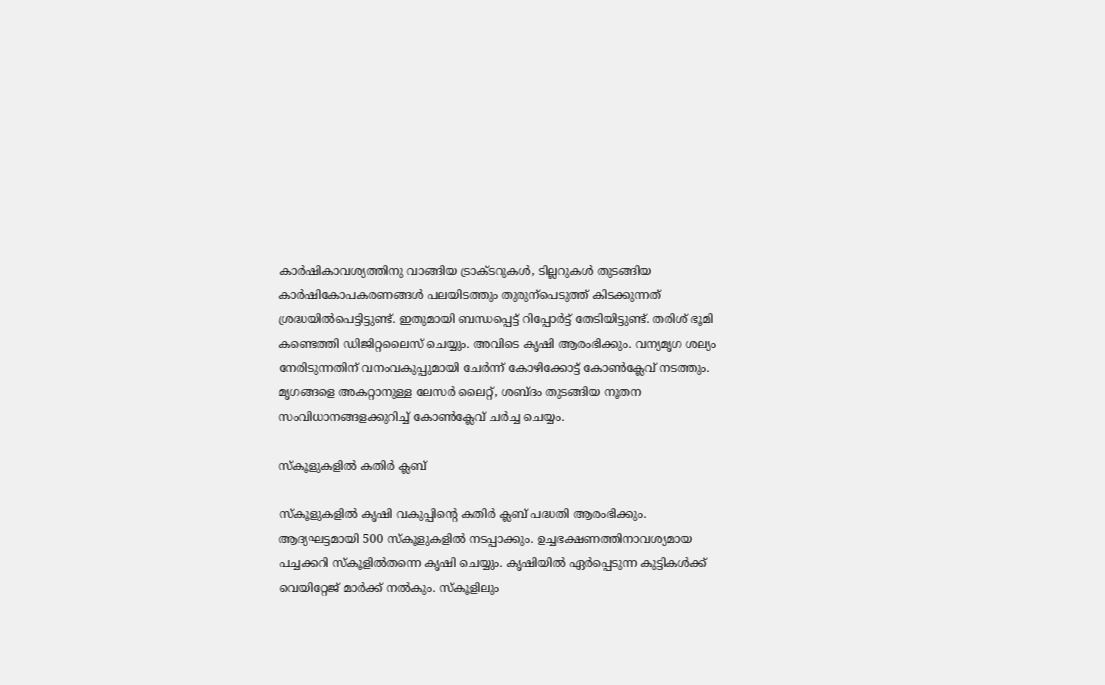കാർഷികാവശ്യത്തിനു വാങ്ങിയ ട്രാക്ടറുകൾ, ടില്ലറുകൾ തുടങ്ങിയ കാർഷികോപകരണങ്ങൾ പലയിടത്തും തുരുന്പെടുത്ത് കിടക്കുന്നത് ശ്രദ്ധയിൽപെട്ടിട്ടുണ്ട്. ഇതുമായി ബന്ധപ്പെട്ട് റിപ്പോർട്ട് തേടിയിട്ടുണ്ട്. തരിശ് ഭൂമി കണ്ടെത്തി ഡിജിറ്റലൈസ് ചെയ്യും. അവിടെ കൃഷി ആരംഭിക്കും. വന്യമൃഗ ശല്യം നേരിടുന്നതിന് വനംവകുപ്പുമായി ചേർന്ന് കോഴിക്കോട്ട് കോൺക്ലേവ് നടത്തും. മൃഗങ്ങളെ അകറ്റാനുള്ള ലേസർ ലൈറ്റ്, ശബ്ദം തുടങ്ങിയ നൂതന സംവിധാനങ്ങളക്കുറിച്ച് കോൺക്ലേവ് ചർച്ച ചെയ്യം.

സ്കൂളുകളിൽ കതിർ ക്ലബ്

സ്കൂളുകളിൽ കൃഷി വകുപ്പിന്‍റെ കതിർ ക്ലബ് പദ്ധതി ആരംഭിക്കും. ആദ്യഘട്ടമായി 500 സ്കൂളുകളിൽ നട‌പ്പാക്കും. ഉച്ചഭക്ഷണത്തിനാവശ്യമായ പച്ചക്കറി സ്കൂളിൽതന്നെ കൃഷി ചെയ്യും. കൃഷിയിൽ ഏർപ്പെടുന്ന കുട്ടികൾക്ക് വെയിറ്റേജ് മാർക്ക് നൽകും. സ്കൂളിലും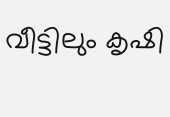വീട്ടിലും കൃഷി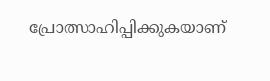പ്രോത്സാഹിപ്പിക്കുകയാണ്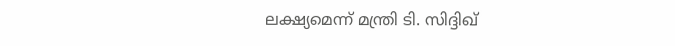ലക്ഷ്യമെന്ന് മന്ത്രി ടി. സിദ്ദിഖ്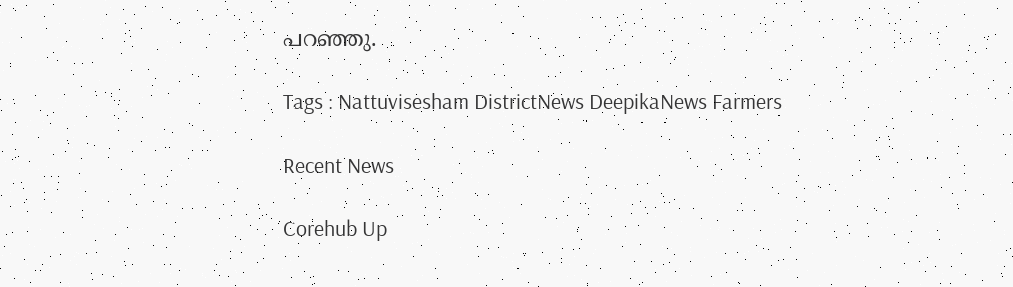പറഞ്ഞു.

Tags : Nattuvisesham DistrictNews DeepikaNews Farmers

Recent News

Corehub Up